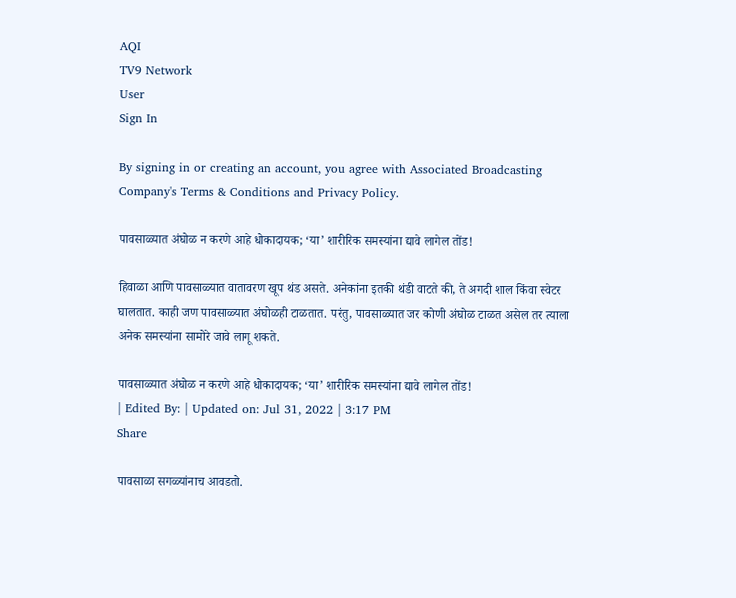AQI
TV9 Network
User
Sign In

By signing in or creating an account, you agree with Associated Broadcasting Company's Terms & Conditions and Privacy Policy.

पावसाळ्यात अंघोळ न करणे आहे धोकादायक; ‘या’ शारीरिक समस्यांना द्यावे लागेल तोंड!

हिवाळा आणि पावसाळ्यात वातावरण खूप थंड असते. अनेकांना इतकी थंडी वाटते की, ते अगदी शाल किंवा स्वेटर घालतात. काही जण पावसाळ्यात अंघोळही टाळतात. परंतु, पावसाळ्यात जर कोणी अंघोळ टाळत असेल तर त्याला अनेक समस्यांना सामोरे जावे लागू शकते.

पावसाळ्यात अंघोळ न करणे आहे धोकादायक; ‘या’ शारीरिक समस्यांना द्यावे लागेल तोंड!
| Edited By: | Updated on: Jul 31, 2022 | 3:17 PM
Share

पावसाळा सगळ्यांनाच आवडतो.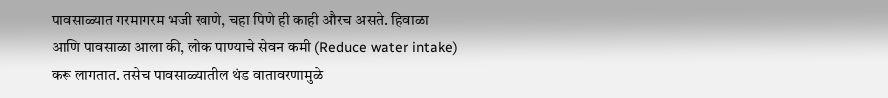पावसाळ्यात गरमागरम भजी खाणे, चहा पिणे ही काही औरच असते. हिवाळा आणि पावसाळा आला की, लोक पाण्याचे सेवन कमी (Reduce water intake) करू लागतात. तसेच पावसाळ्यातील थंड वातावरणामुळे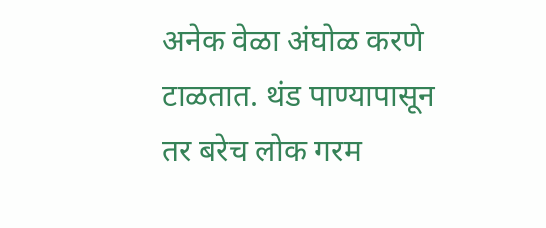अनेक वेळा अंघोळ करणे टाळतात. थंड पाण्यापासून तर बरेच लोक गरम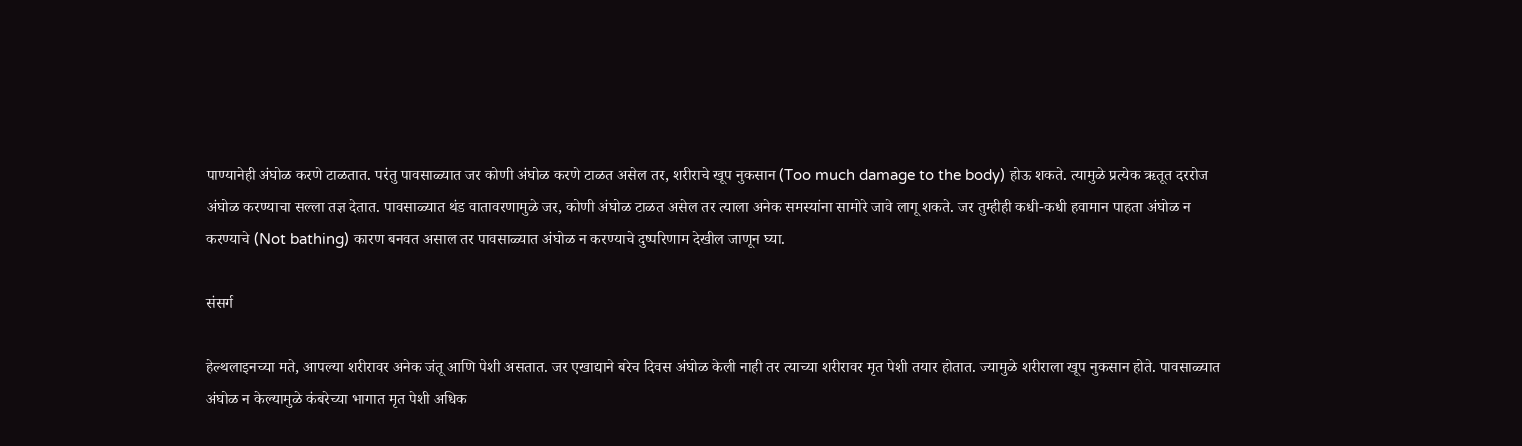पाण्यानेही अंघोळ करणे टाळतात. परंतु पावसाळ्यात जर कोणी अंघोळ करणे टाळत असेल तर, शरीराचे खूप नुकसान (Too much damage to the body) होऊ शकते. त्यामुळे प्रत्येक ऋतूत दररोज अंघोळ करण्याचा सल्ला तज्ञ देतात. पावसाळ्यात थंड वातावरणामुळे जर, कोणी अंघोळ टाळत असेल तर त्याला अनेक समस्यांना सामोरे जावे लागू शकते. जर तुम्हीही कधी-कधी हवामान पाहता अंघोळ न करण्याचे (Not bathing) कारण बनवत असाल तर पावसाळ्यात अंघोळ न करण्याचे दुष्परिणाम देखील जाणून घ्या.

संसर्ग

हेल्थलाइनच्या मते, आपल्या शरीरावर अनेक जंतू आणि पेशी असतात. जर एखाद्याने बरेच दिवस अंघोळ केली नाही तर त्याच्या शरीरावर मृत पेशी तयार होतात. ज्यामुळे शरीराला खूप नुकसान होते. पावसाळ्यात अंघोळ न केल्यामुळे कंबरेच्या भागात मृत पेशी अधिक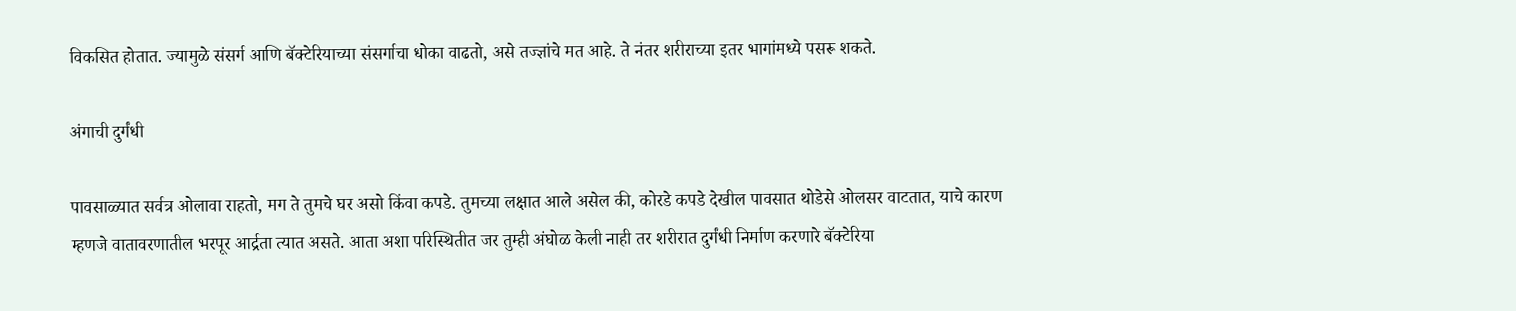विकसित होतात. ज्यामुळे संसर्ग आणि बॅक्टेरियाच्या संसर्गाचा धोका वाढतो, असे तज्ज्ञांचे मत आहे. ते नंतर शरीराच्या इतर भागांमध्ये पसरू शकते.

अंगाची दुर्गंधी

पावसाळ्यात सर्वत्र ओलावा राहतो, मग ते तुमचे घर असो किंवा कपडे. तुमच्या लक्षात आले असेल की, कोरडे कपडे देखील पावसात थोडेसे ओलसर वाटतात, याचे कारण म्हणजे वातावरणातील भरपूर आर्द्रता त्यात असते. आता अशा परिस्थितीत जर तुम्ही अंघोळ केली नाही तर शरीरात दुर्गंधी निर्माण करणारे बॅक्टेरिया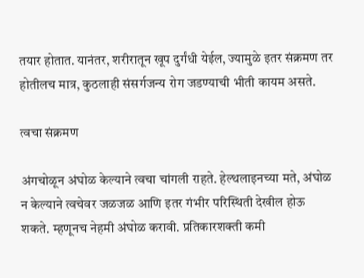तयार होतात. यानंतर, शरीरातून खूप दुर्गंधी येईल, ज्यामुळे इतर संक्रमण तर होतीलच मात्र, कुठलाही संसर्गजन्य रोग जडण्याची भीती कायम असते.

त्वचा संक्रमण

अंगचोळून अंघोळ केल्याने त्वचा चांगली राहते. हेल्थलाइनच्या मते, अंघोळ न केल्याने त्वचेवर जळजळ आणि इतर गंभीर परिस्थिती देखील होऊ शकते. म्हणूनच नेहमी अंघोळ करावी. प्रतिकारशक्ती कमी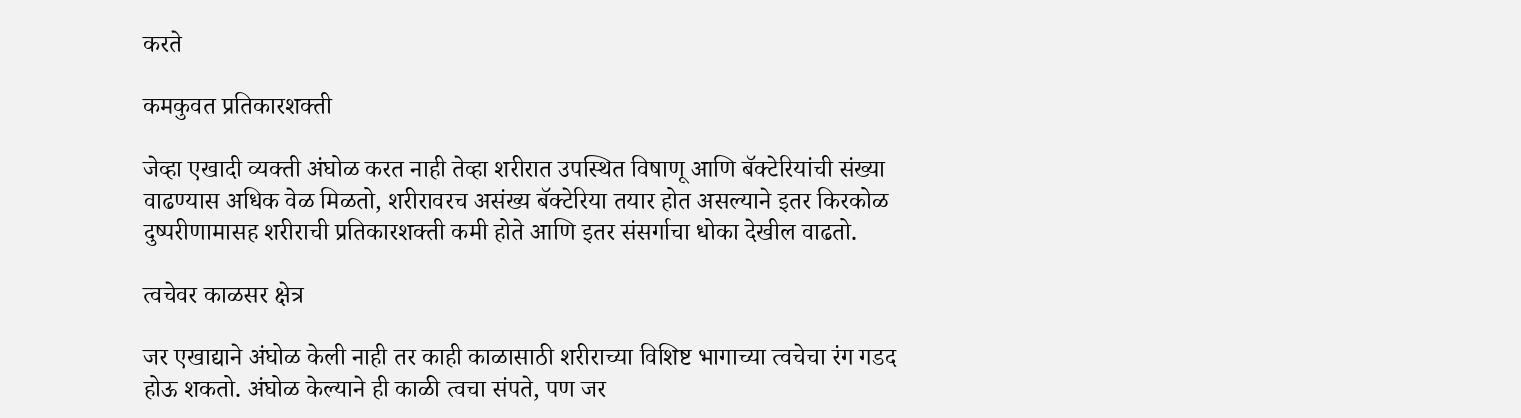करते

कमकुवत प्रतिकारशक्ती

जेव्हा एखादी व्यक्ती अंघोळ करत नाही तेव्हा शरीरात उपस्थित विषाणू आणि बॅक्टेरियांची संख्या वाढण्यास अधिक वेळ मिळतो, शरीरावरच असंख्य बॅक्टेरिया तयार होत असल्याने इतर किरकोळ दुष्परीणामासह शरीराची प्रतिकारशक्ती कमी होते आणि इतर संसर्गाचा धोका देखील वाढतो.

त्वचेवर काळसर क्षेत्र

जर एखाद्याने अंघोळ केली नाही तर काही काळासाठी शरीराच्या विशिष्ट भागाच्या त्वचेचा रंग गडद होऊ शकतो. अंघोळ केल्याने ही काळी त्वचा संपते, पण जर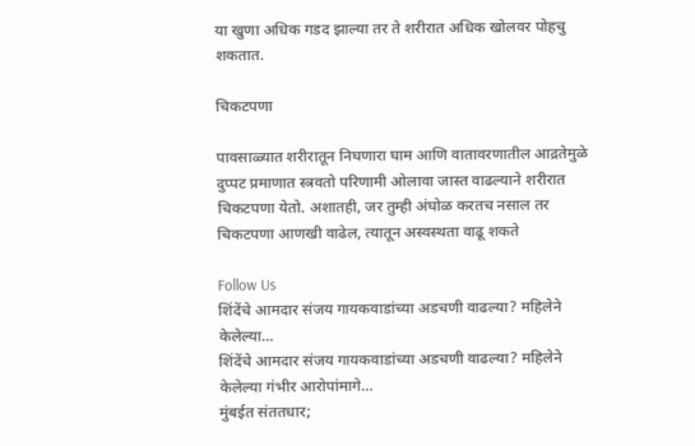या खुणा अधिक गडद झाल्या तर ते शरीरात अधिक खोलवर पोहचु शकतात.

चिकटपणा

पावसाळ्यात शरीरातून निघणारा घाम आणि वातावरणातील आद्रतेमुळे दुप्पट प्रमाणात स्त्रवतो परिणामी ओलावा जास्त वाढल्याने शरीरात चिकटपणा येतो. अशातही, जर तुम्ही अंघोळ करतच नसाल तर चिकटपणा आणखी वाढेल, त्यातून अस्वस्थता वाढू शकते

Follow Us
शिंदेंचे आमदार संजय गायकवाडांच्या अडचणी वाढल्या? महिलेने केलेल्या...
शिंदेंचे आमदार संजय गायकवाडांच्या अडचणी वाढल्या? महिलेने केलेल्या गंभीर आरोपांमागे...
मुंबईत संततधार;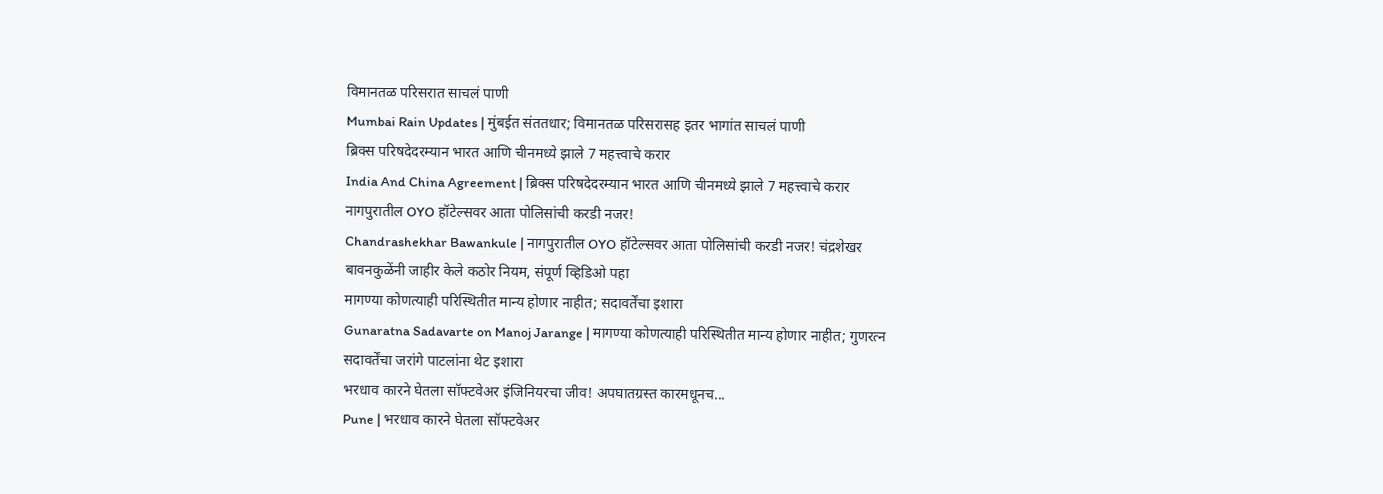विमानतळ परिसरात साचलं पाणी
Mumbai Rain Updates | मुंबईत संततधार; विमानतळ परिसरासह इतर भागांत साचलं पाणी
ब्रिक्स परिषदेदरम्यान भारत आणि चीनमध्ये झाले 7 महत्त्वाचे करार
India And China Agreement | ब्रिक्स परिषदेदरम्यान भारत आणि चीनमध्ये झाले 7 महत्त्वाचे करार
नागपुरातील OYO हॉटेल्सवर आता पोलिसांची करडी नजर!
Chandrashekhar Bawankule | नागपुरातील OYO हॉटेल्सवर आता पोलिसांची करडी नजर! चंद्रशेखर बावनकुळेंनी जाहीर केले कठोर नियम, संपूर्ण व्हिडिओ पहा
मागण्या कोणत्याही परिस्थितीत मान्य होणार नाहीत; सदावर्तेंचा इशारा
Gunaratna Sadavarte on Manoj Jarange | मागण्या कोणत्याही परिस्थितीत मान्य होणार नाहीत; गुणरत्न सदावर्तेंचा जरांगे पाटलांना थेट इशारा
भरधाव कारने घेतला सॉफ्टवेअर इंजिनियरचा जीव! अपघातग्रस्त कारमधूनच...
Pune | भरधाव कारने घेतला सॉफ्टवेअर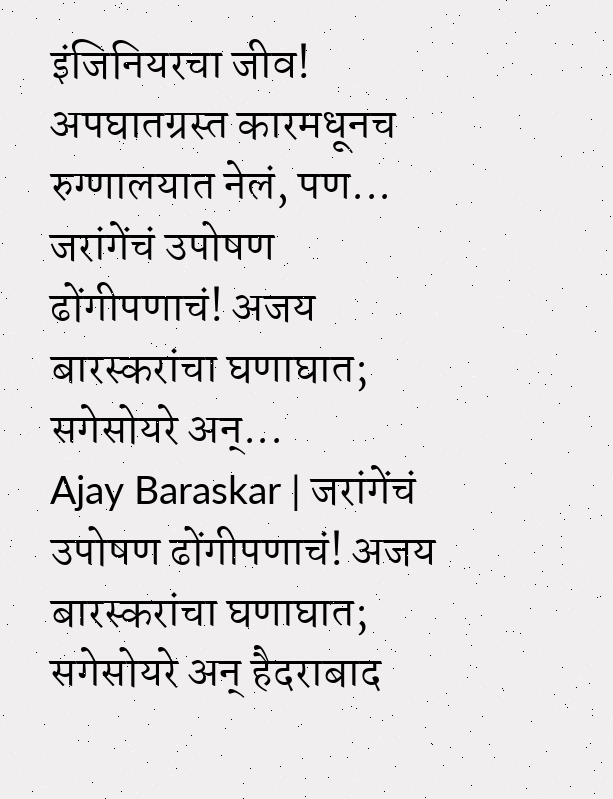इंजिनियरचा जीव! अपघातग्रस्त कारमधूनच रुग्णालयात नेलं, पण...
जरांगेंचं उपोषण ढोंगीपणाचं! अजय बारस्करांचा घणाघात; सगेसोयरे अन्...
Ajay Baraskar | जरांगेंचं उपोषण ढोंगीपणाचं! अजय बारस्करांचा घणाघात; सगेसोयरे अन् हैदराबाद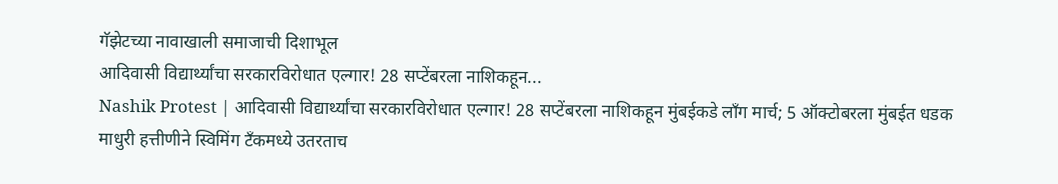गॅझेटच्या नावाखाली समाजाची दिशाभूल
आदिवासी विद्यार्थ्यांचा सरकारविरोधात एल्गार! 28 सप्टेंबरला नाशिकहून...
Nashik Protest | आदिवासी विद्यार्थ्यांचा सरकारविरोधात एल्गार! 28 सप्टेंबरला नाशिकहून मुंबईकडे लॉंग मार्च; 5 ऑक्टोबरला मुंबईत धडक
माधुरी हत्तीणीने स्विमिंग टँकमध्ये उतरताच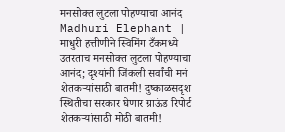मनसोक्त लुटला पोहण्याचा आनंद
Madhuri Elephant | माधुरी हत्तीणीने स्विमिंग टँकमध्ये उतरताच मनसोक्त लुटला पोहण्याचा आनंद; दृश्यांनी जिंकली सर्वांची मनं
शेतकऱ्यांसाठी बातमी! दुष्काळसदृश स्थितीचा सरकार घेणार ग्राऊंड रिपोर्ट
शेतकऱ्यांसाठी मोठी बातमी!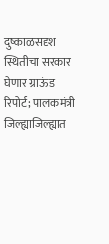दुष्काळसदृश स्थितीचा सरकार घेणार ग्राऊंड रिपोर्ट; पालकमंत्री जिल्ह्याजिल्ह्यात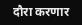दौरा करणार